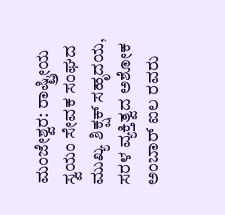ಮಂಜೇಶ್ವರ: ರಾಷ್ಟ್ರೀಯ ಸ್ವಯಂ ಸೇವಕ ಸಂಘದ ಮುಖ್ಯ ಶಿಕ್ಷಕ್ ಸಹೃದಯ, ಸರಳ ವ್ಯಕ್ತಿತ್ವದ ಅಶೋಕ ಅಂಬಾರ್ ಐಲ ರವರು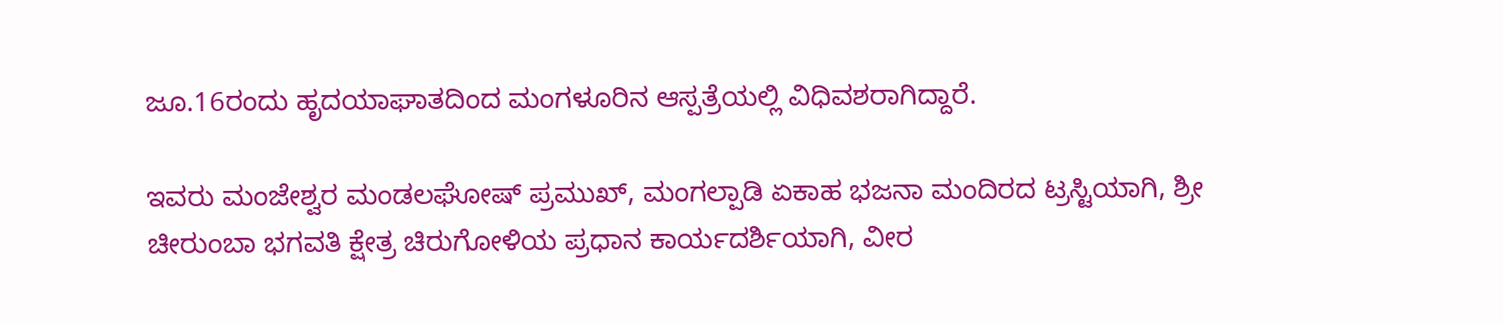ಜೂ.16ರಂದು ಹೃದಯಾಘಾತದಿಂದ ಮಂಗಳೂರಿನ ಆಸ್ಪತ್ರೆಯಲ್ಲಿ ವಿಧಿವಶರಾಗಿದ್ದಾರೆ.

ಇವರು ಮಂಜೇಶ್ವರ ಮಂಡಲಘೋಷ್ ಪ್ರಮುಖ್, ಮಂಗಲ್ಪಾಡಿ ಏಕಾಹ ಭಜನಾ ಮಂದಿರದ ಟ್ರಸ್ಟಿಯಾಗಿ, ಶ್ರೀ ಚೀರುಂಬಾ ಭಗವತಿ ಕ್ಷೇತ್ರ ಚಿರುಗೋಳಿಯ ಪ್ರಧಾನ ಕಾರ್ಯದರ್ಶಿಯಾಗಿ, ವೀರ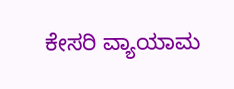ಕೇಸರಿ ವ್ಯಾಯಾಮ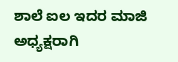ಶಾಲೆ ಐಲ ಇದರ ಮಾಜಿ ಅಧ್ಯಕ್ಷರಾಗಿ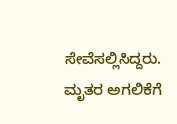ಸೇವೆಸಲ್ಲಿಸಿದ್ದರು. ಮೃತರ ಅಗಲಿಕೆಗೆ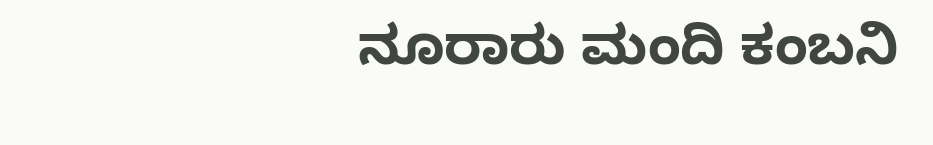ನೂರಾರು ಮಂದಿ ಕಂಬನಿ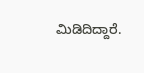ಮಿಡಿದಿದ್ದಾರೆ.